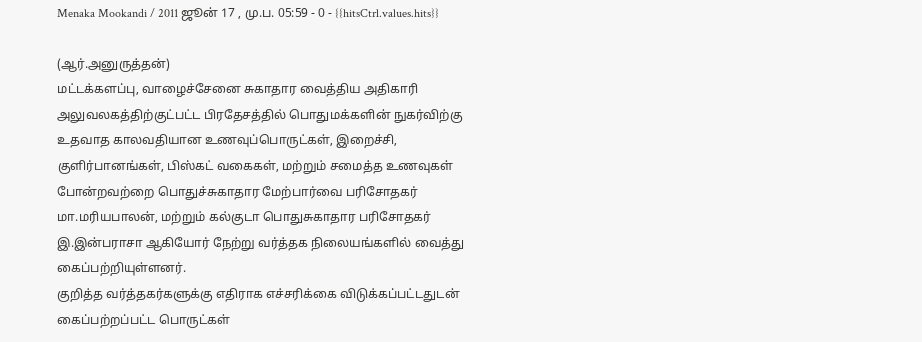Menaka Mookandi / 2011 ஜூன் 17 , மு.ப. 05:59 - 0 - {{hitsCtrl.values.hits}}

(ஆர்.அனுருத்தன்)
மட்டக்களப்பு, வாழைச்சேனை சுகாதார வைத்திய அதிகாரி அலுவலகத்திற்குட்பட்ட பிரதேசத்தில் பொதுமக்களின் நுகர்விற்கு உதவாத காலவதியான உணவுப்பொருட்கள், இறைச்சி, குளிர்பானங்கள், பிஸ்கட் வகைகள், மற்றும் சமைத்த உணவுகள் போன்றவற்றை பொதுச்சுகாதார மேற்பார்வை பரிசோதகர் மா.மரியபாலன், மற்றும் கல்குடா பொதுசுகாதார பரிசோதகர் இ.இன்பராசா ஆகியோர் நேற்று வர்த்தக நிலையங்களில் வைத்து கைப்பற்றியுள்ளனர்.
குறித்த வர்த்தகர்களுக்கு எதிராக எச்சரிக்கை விடுக்கப்பட்டதுடன் கைப்பற்றப்பட்ட பொருட்கள்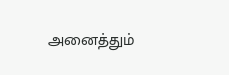அனைத்தும்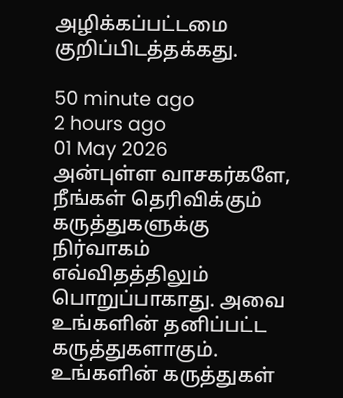அழிக்கப்பட்டமை குறிப்பிடத்தக்கது.

50 minute ago
2 hours ago
01 May 2026
அன்புள்ள வாசகர்களே,
நீங்கள் தெரிவிக்கும் கருத்துகளுக்கு நிர்வாகம் எவ்விதத்திலும் பொறுப்பாகாது. அவை உங்களின் தனிப்பட்ட கருத்துகளாகும். உங்களின் கருத்துகள்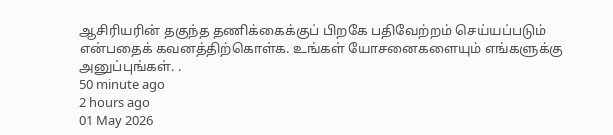ஆசிரியரின் தகுந்த தணிக்கைக்குப் பிறகே பதிவேற்றம் செய்யப்படும் என்பதைக் கவனத்திற்கொள்க. உங்கள் யோசனைகளையும் எங்களுக்கு அனுப்புங்கள். .
50 minute ago
2 hours ago
01 May 2026